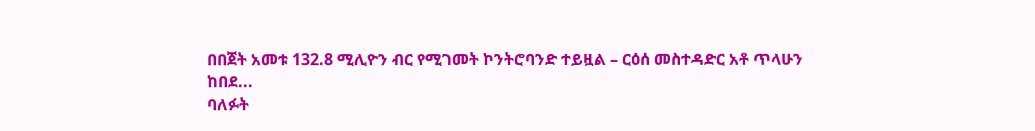በበጀት አመቱ 132.8 ሚሊዮን ብር የሚገመት ኮንትሮባንድ ተይዟል – ርዕሰ መስተዳድር አቶ ጥላሁን ከበደ...
ባለፉት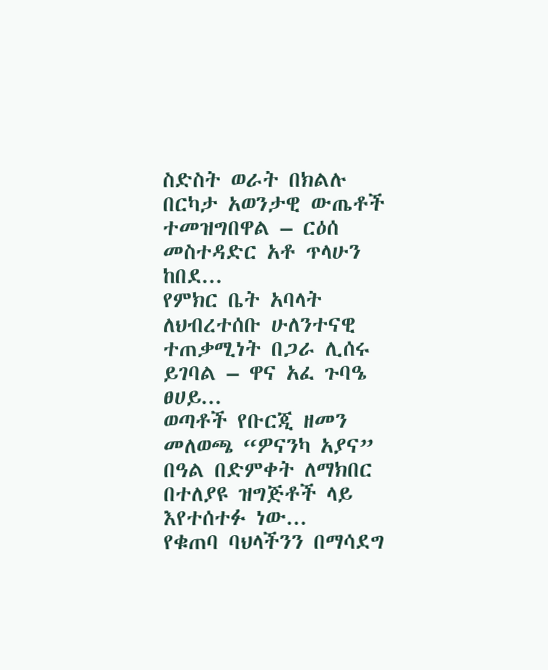ስድስት ወራት በክልሉ በርካታ አወንታዊ ውጤቶች ተመዝግበዋል – ርዕሰ መስተዳድር አቶ ጥላሁን ከበደ...
የምክር ቤት አባላት ለህብረተሰቡ ሁለንተናዊ ተጠቃሚነት በጋራ ሊሰሩ ይገባል – ዋና አፈ ጉባዔ ፀሀይ...
ወጣቶች የቡርጂ ዘመን መለወጫ “ዎናንካ አያና” በዓል በድምቀት ለማክበር በተለያዩ ዝግጅቶች ላይ እየተሰተፉ ነው...
የቁጠባ ባህላችንን በማሳደግ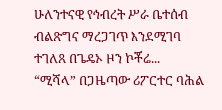ሁለንተናዊ የኅብረት ሥራ ቤተሰብ ብልጽግና ማረጋገጥ እንደሚገባ ተገለጸ በጌዴኦ ዞን ኮቾሬ...
“ሚሻላ” በጋዜጣው ሪፖርተር ባሕል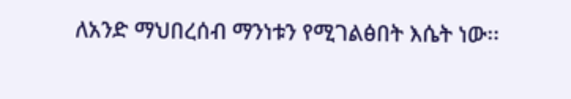ለአንድ ማህበረሰብ ማንነቱን የሚገልፅበት እሴት ነው፡፡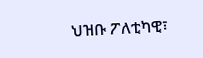ህዝቡ ፖለቲካዊ፣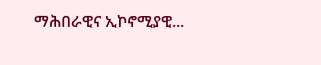ማሕበራዊና ኢኮኖሚያዊ...